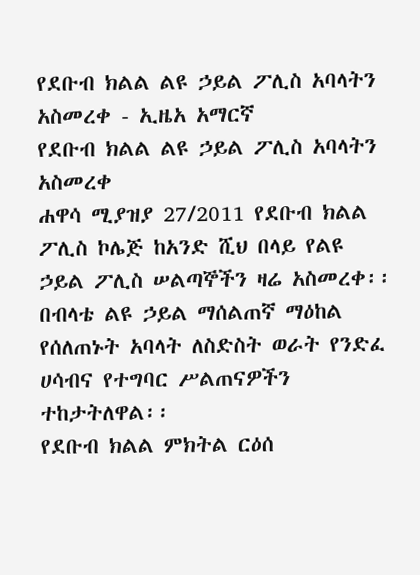የደቡብ ክልል ልዩ ኃይል ፖሊስ አባላትን አስመረቀ - ኢዜአ አማርኛ
የደቡብ ክልል ልዩ ኃይል ፖሊስ አባላትን አስመረቀ
ሐዋሳ ሚያዝያ 27/2011 የደቡብ ክልል ፖሊስ ኮሌጅ ከአንድ ሺህ በላይ የልዩ ኃይል ፖሊስ ሠልጣኞችን ዛሬ አስመረቀ፡፡
በብላቴ ልዩ ኃይል ማሰልጠኛ ማዕከል የሰለጠኑት አባላት ለስድስት ወራት የንድፈ ሀሳብና የተግባር ሥልጠናዎችን ተከታትለዋል፡፡
የደቡብ ክልል ምክትል ርዕሰ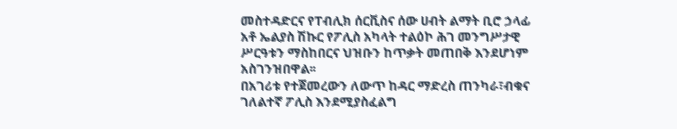መስተዳድርና የፐብሊክ ሰርቪስና ሰው ሀብት ልማት ቢሮ ኃላፊ አቶ ኤልያስ ሽኩር የፖሊስ አካላት ተልዕኮ ሕገ መንግሥታዊ ሥርዓቱን ማስከበርና ህዝቡን ከጥቃት መጠበቅ እንደሆነም አስገንዝበዋል፡፡
በአገሪቱ የተጀመረውን ለውጥ ከዳር ማድረስ ጠንካራ፣ብቁና ገለልተኛ ፖሊስ እንደሚያስፈልግ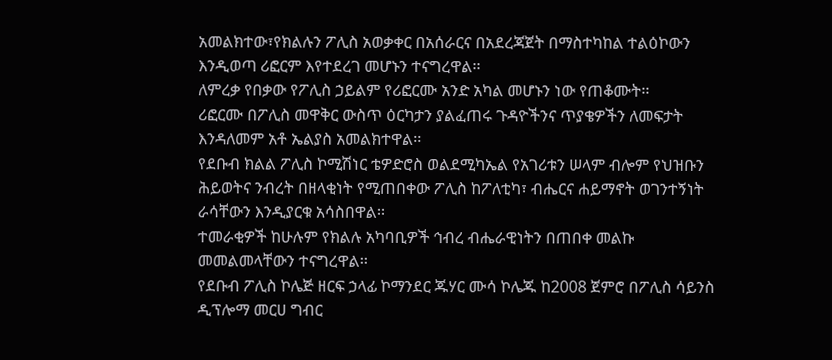አመልክተው፣የክልሉን ፖሊስ አወቃቀር በአሰራርና በአደረጃጀት በማስተካከል ተልዕኮውን እንዲወጣ ሪፎርም እየተደረገ መሆኑን ተናግረዋል፡፡
ለምረቃ የበቃው የፖሊስ ኃይልም የሪፎርሙ አንድ አካል መሆኑን ነው የጠቆሙት፡፡
ሪፎርሙ በፖሊስ መዋቅር ውስጥ ዕርካታን ያልፈጠሩ ጉዳዮችንና ጥያቄዎችን ለመፍታት እንዳለመም አቶ ኤልያስ አመልክተዋል፡፡
የደቡብ ክልል ፖሊስ ኮሚሽነር ቴዎድሮስ ወልደሚካኤል የአገሪቱን ሠላም ብሎም የህዝቡን ሕይወትና ንብረት በዘላቂነት የሚጠበቀው ፖሊስ ከፖለቲካ፣ ብሔርና ሐይማኖት ወገንተኝነት ራሳቸውን እንዲያርቁ አሳስበዋል፡፡
ተመራቂዎች ከሁሉም የክልሉ አካባቢዎች ኅብረ ብሔራዊነትን በጠበቀ መልኩ መመልመላቸውን ተናግረዋል፡፡
የደቡብ ፖሊስ ኮሌጅ ዘርፍ ኃላፊ ኮማንደር ጁሃር ሙሳ ኮሌጁ ከ2008 ጀምሮ በፖሊስ ሳይንስ ዲፕሎማ መርሀ ግብር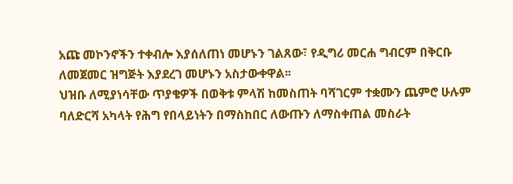አጩ መኮንኖችን ተቀብሎ እያሰለጠነ መሆኑን ገልጸው፣ የዲግሪ መርሐ ግብርም በቅርቡ ለመጀመር ዝግጅት እያደረገ መሆኑን አስታውቀዋል፡፡
ህዝቡ ለሚያነሳቸው ጥያቄዎች በወቅቱ ምላሽ ከመስጠት ባሻገርም ተቋሙን ጨምሮ ሁሉም ባለድርሻ አካላት የሕግ የበላይነትን በማስከበር ለውጡን ለማስቀጠል መስራት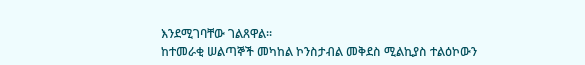እንደሚገባቸው ገልጸዋል፡፡
ከተመራቂ ሠልጣኞች መካከል ኮንስታብል መቅደስ ሚልኪያስ ተልዕኮውን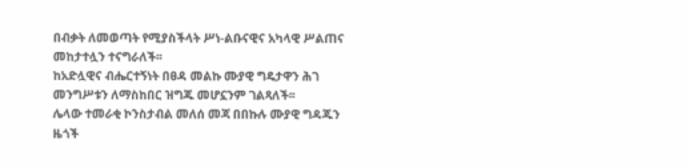በብቃት ለመወጣት የሚያስችላት ሥነ-ልቡናዊና አካላዊ ሥልጠና መከታተሏን ተናግራለች፡፡
ከአድሏዊና ብሔርተኝነት በፀዳ መልኩ ሙያዊ ግዴታዋን ሕገ መንግሥቱን ለማስከበር ዝግጁ መሆኗንም ገልጻለች፡፡
ሌላው ተመራቂ ኮንስታብል መለሰ መጃ በበኩሉ ሙያዊ ግዳጁን ዜጎች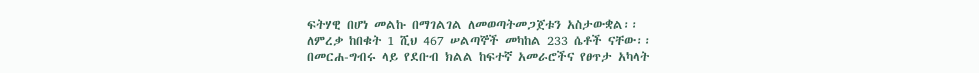ፍትሃዊ በሆነ መልኩ በማገልገል ለመወጣትመጋጀቱን አስታውቋል፡፡
ለምረቃ ከበቁት 1 ሺህ 467 ሠልጣኞች መካከል 233 ሴቶች ናቸው፡፡
በመርሐ-ግብሩ ላይ የደቡብ ክልል ከፍተኛ አመራሮችና የፀጥታ አካላት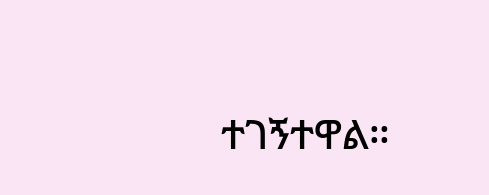ተገኝተዋል።